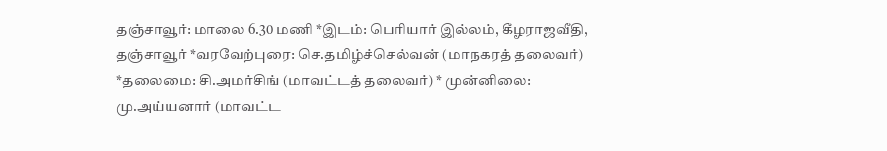தஞ்சாவூர்: மாலை 6.30 மணி *இடம்: பெரியார் இல்லம், கீழராஜவீதி, தஞ்சாவூர் *வரவேற்புரை: செ.தமிழ்ச்செல்வன் (மாநகரத் தலைவர்) *தலைமை: சி.அமர்சிங் (மாவட்டத் தலைவர்) * முன்னிலை: மு.அய்யனார் (மாவட்ட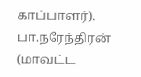காப்பாளர்). பா.நரேந்திரன் (மாவட்ட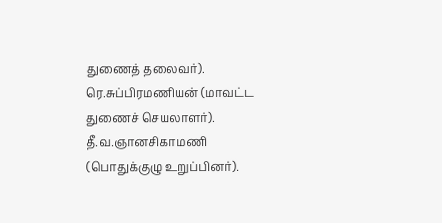துணைத் தலைவர்). ரெ.சுப்பிரமணியன் (மாவட்ட துணைச் செயலாளர்). தீ.வ.ஞானசிகாமணி (பொதுக்குழு உறுப்பினர்).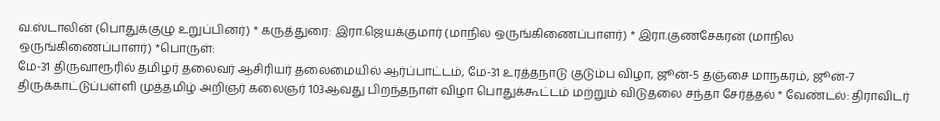வ.ஸ்டாலின் (பொதுக்குழு உறுப்பினர்) * கருத்துரை: இரா.ஜெயக்குமார் (மாநில ஒருங்கிணைப்பாளர்) * இரா.குணசேகரன் (மாநில ஒருங்கிணைப்பாளர்) *பொருள்:
மே-31 திருவாரூரில் தமிழர் தலைவர் ஆசிரியர் தலைமையில் ஆர்ப்பாட்டம், மே-31 உரத்தநாடு குடும்ப விழா, ஜூன்-5 தஞ்சை மாநகரம், ஜூன்-7 திருக்காட்டுப்பள்ளி முத்தமிழ் அறிஞர் கலைஞர் 103ஆவது பிறந்தநாள் விழா பொதுக்கூட்டம் மற்றும் விடுதலை சந்தா சேர்த்தல் * வேண்டல்: திராவிடர்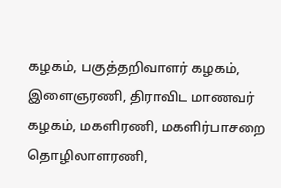கழகம், பகுத்தறிவாளர் கழகம், இளைஞரணி, திராவிட மாணவர் கழகம், மகளிரணி, மகளிர்பாசறை தொழிலாளரணி,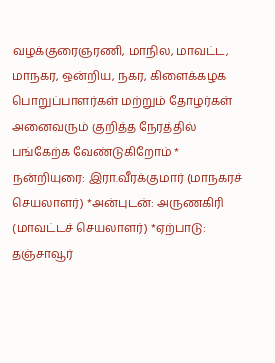வழக்குரைஞரணி, மாநில, மாவட்ட, மாநகர, ஒன்றிய, நகர, கிளைக்கழக பொறுப்பாளர்கள் மற்றும் தோழர்கள் அனைவரும் குறித்த நேரத்தில் பங்கேற்க வேண்டுகிறோம் * நன்றியுரை: இரா.வீரக்குமார் (மாநகரச் செயலாளர்) *அன்புடன்: அருணகிரி (மாவட்டச் செயலாளர்) *ஏற்பாடு: தஞ்சாவூர்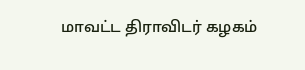மாவட்ட திராவிடர் கழகம்